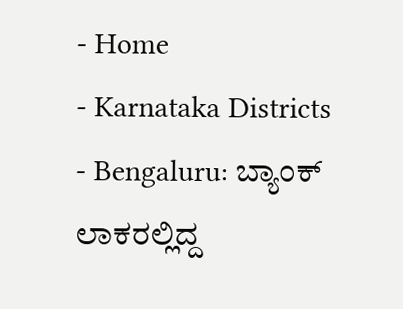- Home
- Karnataka Districts
- Bengaluru: ಬ್ಯಾಂಕ್ ಲಾಕರಲ್ಲಿದ್ದ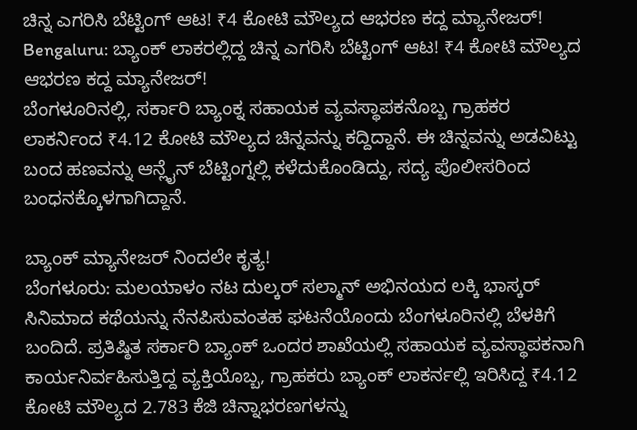ಚಿನ್ನ ಎಗರಿಸಿ ಬೆಟ್ಟಿಂಗ್ ಆಟ! ₹4 ಕೋಟಿ ಮೌಲ್ಯದ ಆಭರಣ ಕದ್ದ ಮ್ಯಾನೇಜರ್!
Bengaluru: ಬ್ಯಾಂಕ್ ಲಾಕರಲ್ಲಿದ್ದ ಚಿನ್ನ ಎಗರಿಸಿ ಬೆಟ್ಟಿಂಗ್ ಆಟ! ₹4 ಕೋಟಿ ಮೌಲ್ಯದ ಆಭರಣ ಕದ್ದ ಮ್ಯಾನೇಜರ್!
ಬೆಂಗಳೂರಿನಲ್ಲಿ, ಸರ್ಕಾರಿ ಬ್ಯಾಂಕ್ನ ಸಹಾಯಕ ವ್ಯವಸ್ಥಾಪಕನೊಬ್ಬ ಗ್ರಾಹಕರ ಲಾಕರ್ನಿಂದ ₹4.12 ಕೋಟಿ ಮೌಲ್ಯದ ಚಿನ್ನವನ್ನು ಕದ್ದಿದ್ದಾನೆ. ಈ ಚಿನ್ನವನ್ನು ಅಡವಿಟ್ಟು ಬಂದ ಹಣವನ್ನು ಆನ್ಲೈನ್ ಬೆಟ್ಟಿಂಗ್ನಲ್ಲಿ ಕಳೆದುಕೊಂಡಿದ್ದು, ಸದ್ಯ ಪೊಲೀಸರಿಂದ ಬಂಧನಕ್ಕೊಳಗಾಗಿದ್ದಾನೆ.

ಬ್ಯಾಂಕ್ ಮ್ಯಾನೇಜರ್ ನಿಂದಲೇ ಕೃತ್ಯ!
ಬೆಂಗಳೂರು: ಮಲಯಾಳಂ ನಟ ದುಲ್ಕರ್ ಸಲ್ಮಾನ್ ಅಭಿನಯದ ಲಕ್ಕಿ ಭಾಸ್ಕರ್ ಸಿನಿಮಾದ ಕಥೆಯನ್ನು ನೆನಪಿಸುವಂತಹ ಘಟನೆಯೊಂದು ಬೆಂಗಳೂರಿನಲ್ಲಿ ಬೆಳಕಿಗೆ ಬಂದಿದೆ. ಪ್ರತಿಷ್ಠಿತ ಸರ್ಕಾರಿ ಬ್ಯಾಂಕ್ ಒಂದರ ಶಾಖೆಯಲ್ಲಿ ಸಹಾಯಕ ವ್ಯವಸ್ಥಾಪಕನಾಗಿ ಕಾರ್ಯನಿರ್ವಹಿಸುತ್ತಿದ್ದ ವ್ಯಕ್ತಿಯೊಬ್ಬ, ಗ್ರಾಹಕರು ಬ್ಯಾಂಕ್ ಲಾಕರ್ನಲ್ಲಿ ಇರಿಸಿದ್ದ ₹4.12 ಕೋಟಿ ಮೌಲ್ಯದ 2.783 ಕೆಜಿ ಚಿನ್ನಾಭರಣಗಳನ್ನು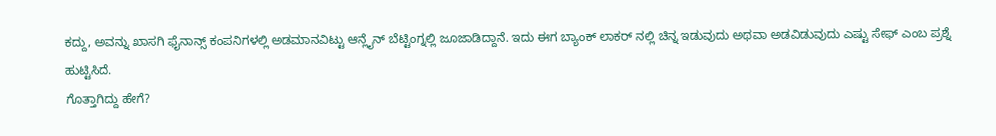ಕದ್ದು, ಅವನ್ನು ಖಾಸಗಿ ಫೈನಾನ್ಸ್ ಕಂಪನಿಗಳಲ್ಲಿ ಅಡಮಾನವಿಟ್ಟು ಆನ್ಲೈನ್ ಬೆಟ್ಟಿಂಗ್ನಲ್ಲಿ ಜೂಜಾಡಿದ್ದಾನೆ. ಇದು ಈಗ ಬ್ಯಾಂಕ್ ಲಾಕರ್ ನಲ್ಲಿ ಚಿನ್ನ ಇಡುವುದು ಅಥವಾ ಅಡವಿಡುವುದು ಎಷ್ಟು ಸೇಫ್ ಎಂಬ ಪ್ರಶ್ನೆ ಹುಟ್ಟಿಸಿದೆ.
ಗೊತ್ತಾಗಿದ್ದು ಹೇಗೆ?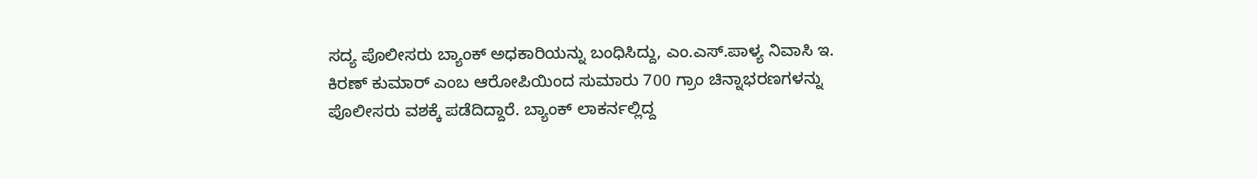ಸದ್ಯ ಪೊಲೀಸರು ಬ್ಯಾಂಕ್ ಅಧಕಾರಿಯನ್ನು ಬಂಧಿಸಿದ್ದು, ಎಂ.ಎಸ್.ಪಾಳ್ಯ ನಿವಾಸಿ ಇ. ಕಿರಣ್ ಕುಮಾರ್ ಎಂಬ ಆರೋಪಿಯಿಂದ ಸುಮಾರು 700 ಗ್ರಾಂ ಚಿನ್ನಾಭರಣಗಳನ್ನು ಪೊಲೀಸರು ವಶಕ್ಕೆ ಪಡೆದಿದ್ದಾರೆ. ಬ್ಯಾಂಕ್ ಲಾಕರ್ನಲ್ಲಿದ್ದ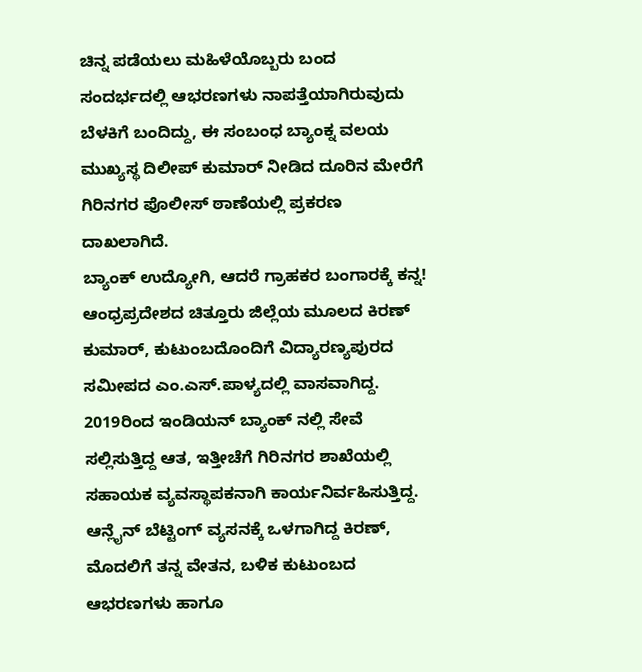ಚಿನ್ನ ಪಡೆಯಲು ಮಹಿಳೆಯೊಬ್ಬರು ಬಂದ ಸಂದರ್ಭದಲ್ಲಿ ಆಭರಣಗಳು ನಾಪತ್ತೆಯಾಗಿರುವುದು ಬೆಳಕಿಗೆ ಬಂದಿದ್ದು, ಈ ಸಂಬಂಧ ಬ್ಯಾಂಕ್ನ ವಲಯ ಮುಖ್ಯಸ್ಥ ದಿಲೀಪ್ ಕುಮಾರ್ ನೀಡಿದ ದೂರಿನ ಮೇರೆಗೆ ಗಿರಿನಗರ ಪೊಲೀಸ್ ಠಾಣೆಯಲ್ಲಿ ಪ್ರಕರಣ ದಾಖಲಾಗಿದೆ.
ಬ್ಯಾಂಕ್ ಉದ್ಯೋಗಿ, ಆದರೆ ಗ್ರಾಹಕರ ಬಂಗಾರಕ್ಕೆ ಕನ್ನ!
ಆಂಧ್ರಪ್ರದೇಶದ ಚಿತ್ತೂರು ಜಿಲ್ಲೆಯ ಮೂಲದ ಕಿರಣ್ ಕುಮಾರ್, ಕುಟುಂಬದೊಂದಿಗೆ ವಿದ್ಯಾರಣ್ಯಪುರದ ಸಮೀಪದ ಎಂ.ಎಸ್.ಪಾಳ್ಯದಲ್ಲಿ ವಾಸವಾಗಿದ್ದ. 2019ರಿಂದ ಇಂಡಿಯನ್ ಬ್ಯಾಂಕ್ ನಲ್ಲಿ ಸೇವೆ ಸಲ್ಲಿಸುತ್ತಿದ್ದ ಆತ, ಇತ್ತೀಚೆಗೆ ಗಿರಿನಗರ ಶಾಖೆಯಲ್ಲಿ ಸಹಾಯಕ ವ್ಯವಸ್ಥಾಪಕನಾಗಿ ಕಾರ್ಯನಿರ್ವಹಿಸುತ್ತಿದ್ದ. ಆನ್ಲೈನ್ ಬೆಟ್ಟಿಂಗ್ ವ್ಯಸನಕ್ಕೆ ಒಳಗಾಗಿದ್ದ ಕಿರಣ್, ಮೊದಲಿಗೆ ತನ್ನ ವೇತನ, ಬಳಿಕ ಕುಟುಂಬದ ಆಭರಣಗಳು ಹಾಗೂ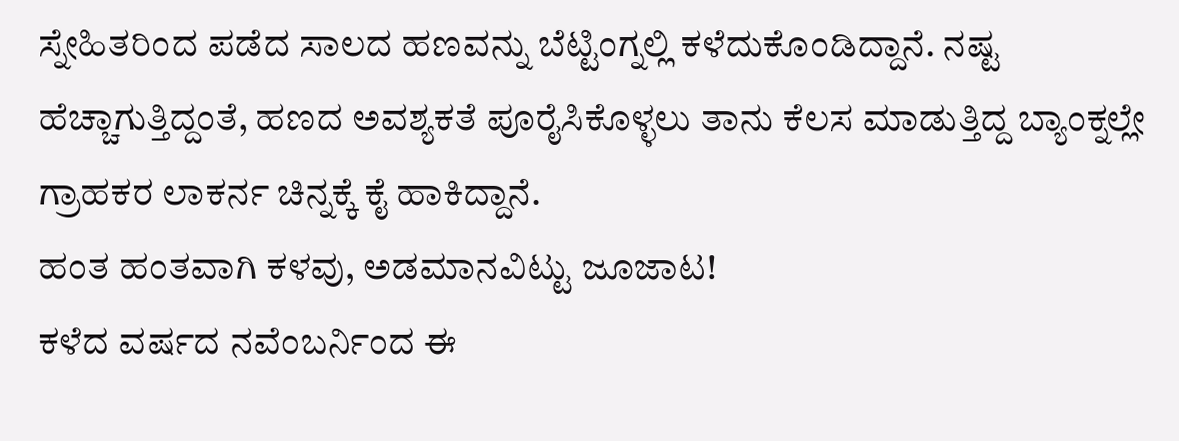ಸ್ನೇಹಿತರಿಂದ ಪಡೆದ ಸಾಲದ ಹಣವನ್ನು ಬೆಟ್ಟಿಂಗ್ನಲ್ಲಿ ಕಳೆದುಕೊಂಡಿದ್ದಾನೆ. ನಷ್ಟ ಹೆಚ್ಚಾಗುತ್ತಿದ್ದಂತೆ, ಹಣದ ಅವಶ್ಯಕತೆ ಪೂರೈಸಿಕೊಳ್ಳಲು ತಾನು ಕೆಲಸ ಮಾಡುತ್ತಿದ್ದ ಬ್ಯಾಂಕ್ನಲ್ಲೇ ಗ್ರಾಹಕರ ಲಾಕರ್ನ ಚಿನ್ನಕ್ಕೆ ಕೈ ಹಾಕಿದ್ದಾನೆ.
ಹಂತ ಹಂತವಾಗಿ ಕಳವು, ಅಡಮಾನವಿಟ್ಟು ಜೂಜಾಟ!
ಕಳೆದ ವರ್ಷದ ನವೆಂಬರ್ನಿಂದ ಈ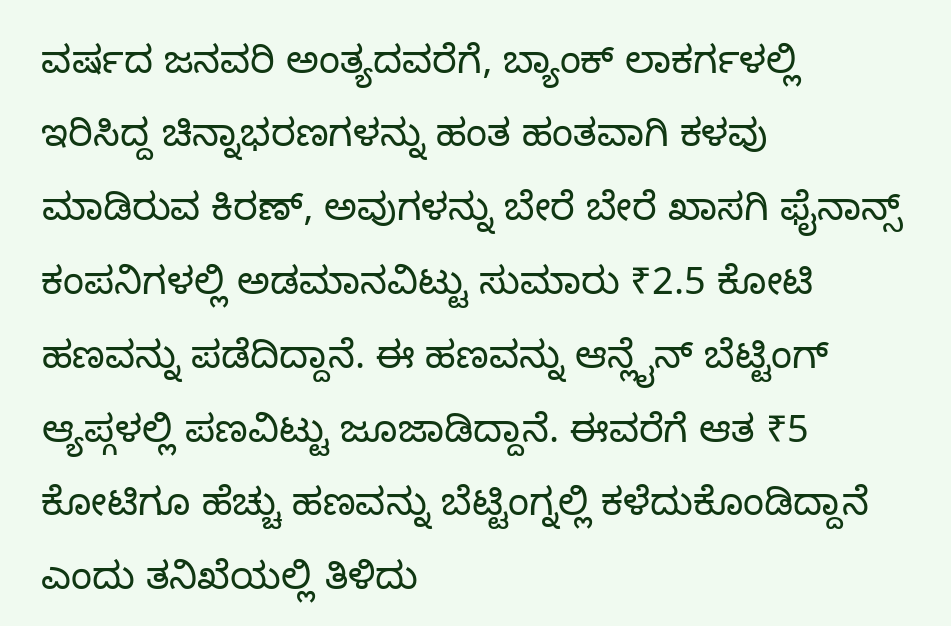ವರ್ಷದ ಜನವರಿ ಅಂತ್ಯದವರೆಗೆ, ಬ್ಯಾಂಕ್ ಲಾಕರ್ಗಳಲ್ಲಿ ಇರಿಸಿದ್ದ ಚಿನ್ನಾಭರಣಗಳನ್ನು ಹಂತ ಹಂತವಾಗಿ ಕಳವು ಮಾಡಿರುವ ಕಿರಣ್, ಅವುಗಳನ್ನು ಬೇರೆ ಬೇರೆ ಖಾಸಗಿ ಫೈನಾನ್ಸ್ ಕಂಪನಿಗಳಲ್ಲಿ ಅಡಮಾನವಿಟ್ಟು ಸುಮಾರು ₹2.5 ಕೋಟಿ ಹಣವನ್ನು ಪಡೆದಿದ್ದಾನೆ. ಈ ಹಣವನ್ನು ಆನ್ಲೈನ್ ಬೆಟ್ಟಿಂಗ್ ಆ್ಯಪ್ಗಳಲ್ಲಿ ಪಣವಿಟ್ಟು ಜೂಜಾಡಿದ್ದಾನೆ. ಈವರೆಗೆ ಆತ ₹5 ಕೋಟಿಗೂ ಹೆಚ್ಚು ಹಣವನ್ನು ಬೆಟ್ಟಿಂಗ್ನಲ್ಲಿ ಕಳೆದುಕೊಂಡಿದ್ದಾನೆ ಎಂದು ತನಿಖೆಯಲ್ಲಿ ತಿಳಿದು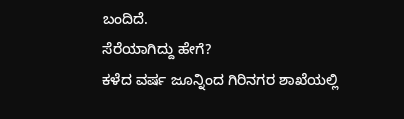ಬಂದಿದೆ.
ಸೆರೆಯಾಗಿದ್ದು ಹೇಗೆ?
ಕಳೆದ ವರ್ಷ ಜೂನ್ನಿಂದ ಗಿರಿನಗರ ಶಾಖೆಯಲ್ಲಿ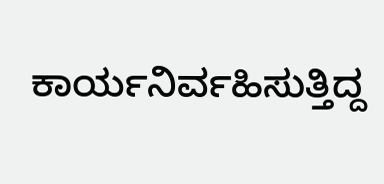ಕಾರ್ಯನಿರ್ವಹಿಸುತ್ತಿದ್ದ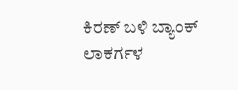ಕಿರಣ್ ಬಳಿ ಬ್ಯಾಂಕ್ ಲಾಕರ್ಗಳ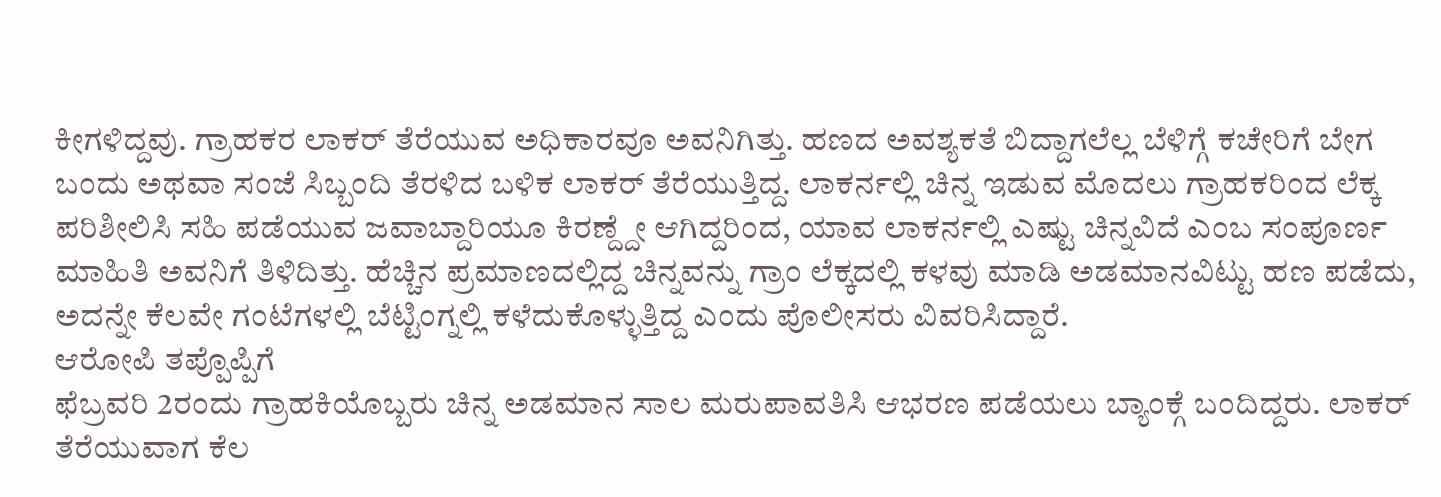ಕೀಗಳಿದ್ದವು. ಗ್ರಾಹಕರ ಲಾಕರ್ ತೆರೆಯುವ ಅಧಿಕಾರವೂ ಅವನಿಗಿತ್ತು. ಹಣದ ಅವಶ್ಯಕತೆ ಬಿದ್ದಾಗಲೆಲ್ಲ ಬೆಳಿಗ್ಗೆ ಕಚೇರಿಗೆ ಬೇಗ ಬಂದು ಅಥವಾ ಸಂಜೆ ಸಿಬ್ಬಂದಿ ತೆರಳಿದ ಬಳಿಕ ಲಾಕರ್ ತೆರೆಯುತ್ತಿದ್ದ. ಲಾಕರ್ನಲ್ಲಿ ಚಿನ್ನ ಇಡುವ ಮೊದಲು ಗ್ರಾಹಕರಿಂದ ಲೆಕ್ಕ ಪರಿಶೀಲಿಸಿ ಸಹಿ ಪಡೆಯುವ ಜವಾಬ್ದಾರಿಯೂ ಕಿರಣ್ದ್ದೇ ಆಗಿದ್ದರಿಂದ, ಯಾವ ಲಾಕರ್ನಲ್ಲಿ ಎಷ್ಟು ಚಿನ್ನವಿದೆ ಎಂಬ ಸಂಪೂರ್ಣ ಮಾಹಿತಿ ಅವನಿಗೆ ತಿಳಿದಿತ್ತು. ಹೆಚ್ಚಿನ ಪ್ರಮಾಣದಲ್ಲಿದ್ದ ಚಿನ್ನವನ್ನು ಗ್ರಾಂ ಲೆಕ್ಕದಲ್ಲಿ ಕಳವು ಮಾಡಿ ಅಡಮಾನವಿಟ್ಟು ಹಣ ಪಡೆದು, ಅದನ್ನೇ ಕೆಲವೇ ಗಂಟೆಗಳಲ್ಲಿ ಬೆಟ್ಟಿಂಗ್ನಲ್ಲಿ ಕಳೆದುಕೊಳ್ಳುತ್ತಿದ್ದ ಎಂದು ಪೊಲೀಸರು ವಿವರಿಸಿದ್ದಾರೆ.
ಆರೋಪಿ ತಪ್ಪೊಪ್ಪಿಗೆ
ಫೆಬ್ರವರಿ 2ರಂದು ಗ್ರಾಹಕಿಯೊಬ್ಬರು ಚಿನ್ನ ಅಡಮಾನ ಸಾಲ ಮರುಪಾವತಿಸಿ ಆಭರಣ ಪಡೆಯಲು ಬ್ಯಾಂಕ್ಗೆ ಬಂದಿದ್ದರು. ಲಾಕರ್ ತೆರೆಯುವಾಗ ಕೆಲ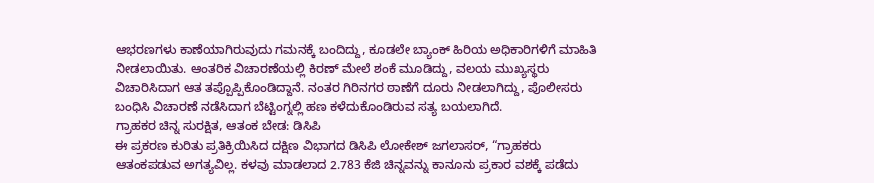ಆಭರಣಗಳು ಕಾಣೆಯಾಗಿರುವುದು ಗಮನಕ್ಕೆ ಬಂದಿದ್ದು, ಕೂಡಲೇ ಬ್ಯಾಂಕ್ ಹಿರಿಯ ಅಧಿಕಾರಿಗಳಿಗೆ ಮಾಹಿತಿ ನೀಡಲಾಯಿತು. ಆಂತರಿಕ ವಿಚಾರಣೆಯಲ್ಲಿ ಕಿರಣ್ ಮೇಲೆ ಶಂಕೆ ಮೂಡಿದ್ದು, ವಲಯ ಮುಖ್ಯಸ್ಥರು ವಿಚಾರಿಸಿದಾಗ ಆತ ತಪ್ಪೊಪ್ಪಿಕೊಂಡಿದ್ದಾನೆ. ನಂತರ ಗಿರಿನಗರ ಠಾಣೆಗೆ ದೂರು ನೀಡಲಾಗಿದ್ದು, ಪೊಲೀಸರು ಬಂಧಿಸಿ ವಿಚಾರಣೆ ನಡೆಸಿದಾಗ ಬೆಟ್ಟಿಂಗ್ನಲ್ಲಿ ಹಣ ಕಳೆದುಕೊಂಡಿರುವ ಸತ್ಯ ಬಯಲಾಗಿದೆ.
ಗ್ರಾಹಕರ ಚಿನ್ನ ಸುರಕ್ಷಿತ, ಆತಂಕ ಬೇಡ: ಡಿಸಿಪಿ
ಈ ಪ್ರಕರಣ ಕುರಿತು ಪ್ರತಿಕ್ರಿಯಿಸಿದ ದಕ್ಷಿಣ ವಿಭಾಗದ ಡಿಸಿಪಿ ಲೋಕೇಶ್ ಜಗಲಾಸರ್, “ಗ್ರಾಹಕರು ಆತಂಕಪಡುವ ಅಗತ್ಯವಿಲ್ಲ. ಕಳವು ಮಾಡಲಾದ 2.783 ಕೆಜಿ ಚಿನ್ನವನ್ನು ಕಾನೂನು ಪ್ರಕಾರ ವಶಕ್ಕೆ ಪಡೆದು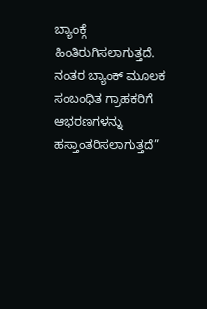ಬ್ಯಾಂಕ್ಗೆ ಹಿಂತಿರುಗಿಸಲಾಗುತ್ತದೆ. ನಂತರ ಬ್ಯಾಂಕ್ ಮೂಲಕ ಸಂಬಂಧಿತ ಗ್ರಾಹಕರಿಗೆ ಆಭರಣಗಳನ್ನು ಹಸ್ತಾಂತರಿಸಲಾಗುತ್ತದೆ”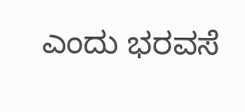ಎಂದು ಭರವಸೆ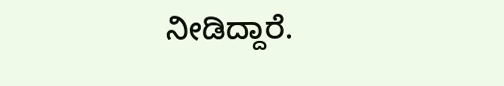ನೀಡಿದ್ದಾರೆ.